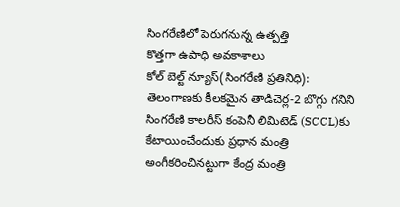సింగరేణిలో పెరుగనున్న ఉత్పత్తి
కొత్తగా ఉపాధి అవకాశాలు
కోల్ బెల్ట్ న్యూస్(సింగరేణి ప్రతినిధి):
తెలంగాణకు కీలకమైన తాడిచెర్ల-2 బొగ్గు గనిని సింగరేణి కాలరీస్ కంపెనీ లిమిటెడ్ (SCCL)కు కేటాయించేందుకు ప్రధాన మంత్రి అంగీకరించినట్టుగా కేంద్ర మంత్రి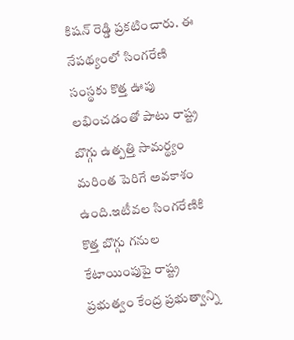కిషన్ రెడ్డి ప్రకటించారు. ఈ నేపథ్యంలో సింగరేణి సంస్థకు కొత్త ఊపు లభించడంతో పాటు రాష్ట్ర బొగ్గు ఉత్పత్తి సామర్థ్యం మరింత పెరిగే అవకాశం ఉంది.ఇటీవల సింగరేణికి కొత్త బొగ్గు గనుల కేటాయింపుపై రాష్ట్ర ప్రభుత్వం కేంద్ర ప్రభుత్వాన్ని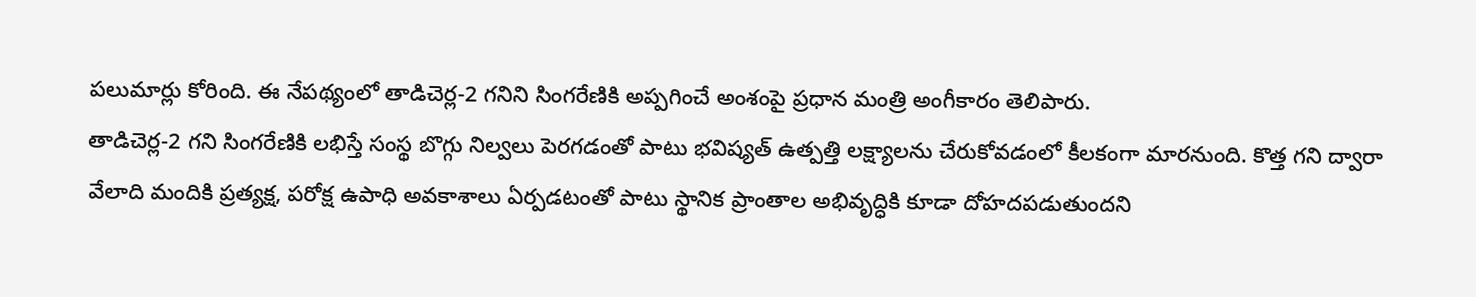పలుమార్లు కోరింది. ఈ నేపథ్యంలో తాడిచెర్ల-2 గనిని సింగరేణికి అప్పగించే అంశంపై ప్రధాన మంత్రి అంగీకారం తెలిపారు.
తాడిచెర్ల-2 గని సింగరేణికి లభిస్తే సంస్థ బొగ్గు నిల్వలు పెరగడంతో పాటు భవిష్యత్ ఉత్పత్తి లక్ష్యాలను చేరుకోవడంలో కీలకంగా మారనుంది. కొత్త గని ద్వారా వేలాది మందికి ప్రత్యక్ష, పరోక్ష ఉపాధి అవకాశాలు ఏర్పడటంతో పాటు స్థానిక ప్రాంతాల అభివృద్ధికి కూడా దోహదపడుతుందని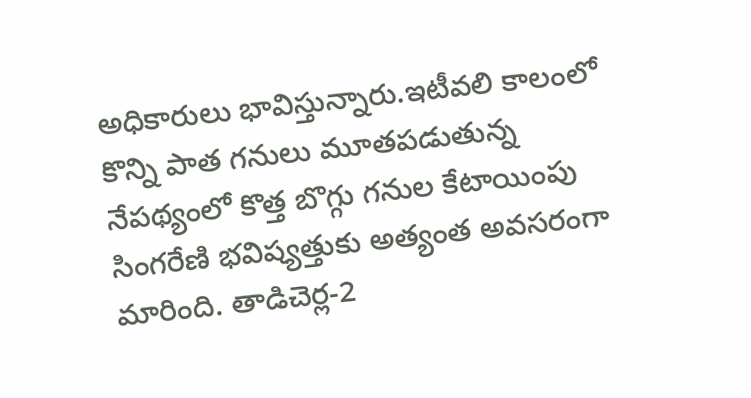అధికారులు భావిస్తున్నారు.ఇటీవలి కాలంలో కొన్ని పాత గనులు మూతపడుతున్న నేపథ్యంలో కొత్త బొగ్గు గనుల కేటాయింపు సింగరేణి భవిష్యత్తుకు అత్యంత అవసరంగా మారింది. తాడిచెర్ల-2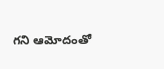గని ఆమోదంతో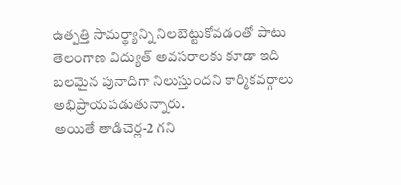ఉత్పత్తి సామర్థ్యాన్ని నిలబెట్టుకోవడంతో పాటు తెలంగాణ విద్యుత్ అవసరాలకు కూడా ఇది బలమైన పునాదిగా నిలుస్తుందని కార్మికవర్గాలు అభిప్రాయపడుతున్నారు.
అయితే తాడిచెర్ల-2 గని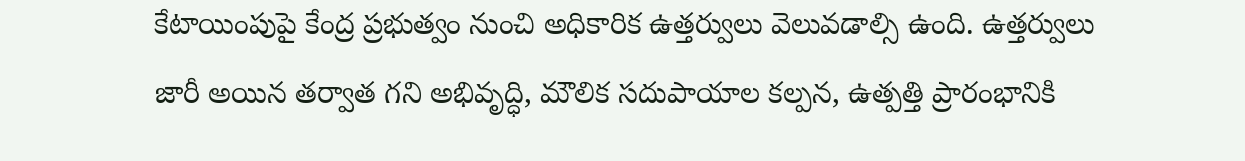కేటాయింపుపై కేంద్ర ప్రభుత్వం నుంచి అధికారిక ఉత్తర్వులు వెలువడాల్సి ఉంది. ఉత్తర్వులు జారీ అయిన తర్వాత గని అభివృద్ధి, మౌలిక సదుపాయాల కల్పన, ఉత్పత్తి ప్రారంభానికి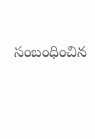సంబంధించిన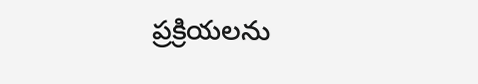ప్రక్రియలను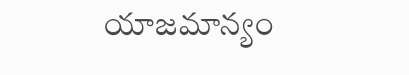యాజమాన్యం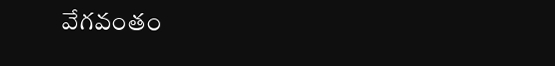వేగవంతం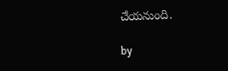చేయనుంది.

by